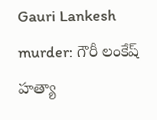Gauri Lankesh murder: గౌరీ లంకేష్ హత్యా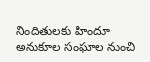నిందితులకు హిందూ అనుకూల సంఘాల నుంచి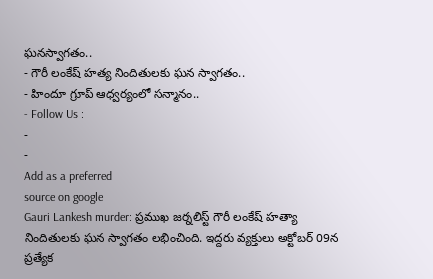ఘనస్వాగతం..
- గౌరీ లంకేష్ హత్య నిందితులకు ఘన స్వాగతం..
- హిందూ గ్రూప్ ఆధ్వర్యంలో సన్మానం..
- Follow Us :
-
-
Add as a preferred
source on google
Gauri Lankesh murder: ప్రముఖ జర్నలిస్ట్ గౌరీ లంకేష్ హత్యా నిందితులకు ఘన స్వాగతం లభించింది. ఇద్దరు వ్యక్తులు అక్టోబర్ 09న ప్రత్యేక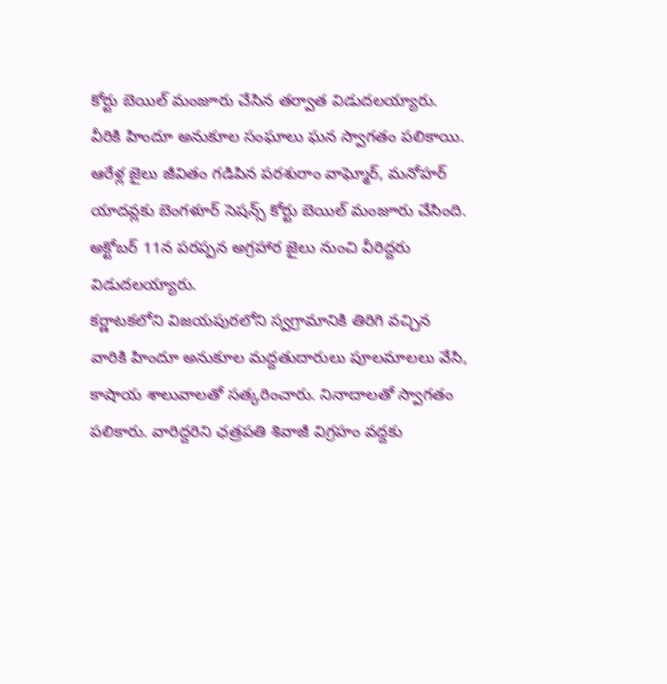కోర్టు బెయిల్ మంజూరు చేసిన తర్వాత విడుదలయ్యారు. వీరికి హిందూ అనుకూల సంఘాలు ఘన స్వాగతం పలికాయి. ఆరేళ్ల జైలు జీవితం గడిపిన పరశురాం వాఘ్మోర్, మనోహర్ యాదవ్లకు బెంగళూర్ సెషన్స్ కోర్టు బెయిల్ మంజూరు చేసింది. అక్టోబర్ 11న పరప్పన అగ్రహార జైలు నుంచి వీరిద్దరు విడుదలయ్యారు.
కర్ణాటకలోని విజయపురలోని స్వగ్రామానికి తిరిగి వచ్చిన వారికి హిందూ అనుకూల మద్దతుదారులు పూలమాలలు వేసి, కాషాయ శాలువాలతో సత్కరించారు. నినాదాలతో స్వాగతం పలికారు. వారిద్దరిని ఛత్రపతి శివాజీ విగ్రహం వద్దకు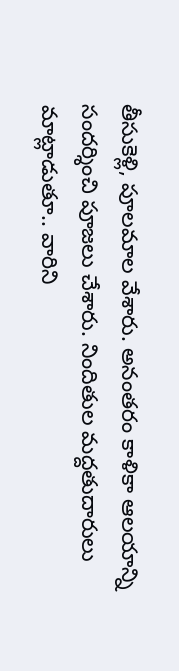తీసుకెళ్లి, పూలమాల వేశారు. అనంతరం కాళికా ఆలయాన్ని సందర్శించి పూజలు చేశారు. నిందితుల మద్దతుదారులు మాట్లాడుతూ.. వారిని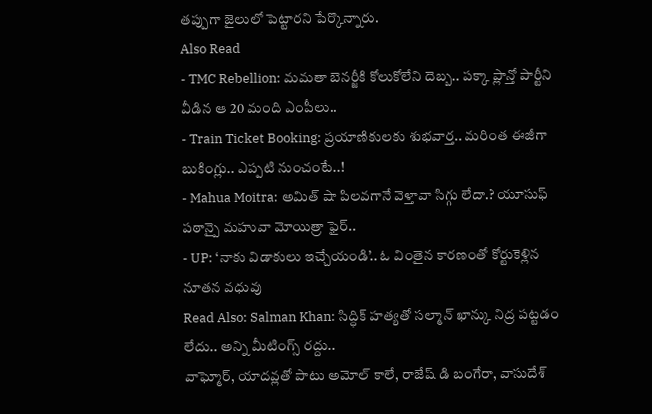తప్పుగా జైలులో పెట్టారని పేర్కొన్నారు.
Also Read
- TMC Rebellion: మమతా బెనర్జీకి కోలుకోలేని దెబ్బ.. పక్కా ప్లాన్తో పార్టీని వీడిన ఆ 20 మంది ఎంపీలు..
- Train Ticket Booking: ప్రయాణికులకు శుభవార్త.. మరింత ఈజీగా బుకింగ్లు.. ఎప్పటి నుంచంటే..!
- Mahua Moitra: అమిత్ షా పిలవగానే వెళ్తావా సిగ్గు లేదా.? యూసుఫ్ పఠాన్పై మహువా మోయిత్రా ఫైర్..
- UP: ‘నాకు విడాకులు ఇచ్చేయండి’.. ఓ వింతైన కారణంతో కోర్టుకెళ్లిన నూతన వధువు
Read Also: Salman Khan: సిద్ధిక్ హత్యతో సల్మాన్ ఖాన్కు నిద్ర పట్టడం లేదు.. అన్ని మీటింగ్స్ రద్దు..
వాఘ్మోర్, యాదవ్లతో పాటు అమోల్ కాలే, రాజేష్ డి బంగేరా, వాసుదేశ్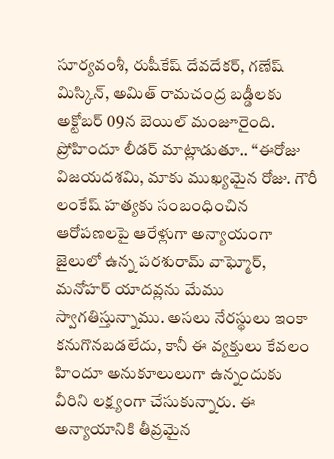సూర్యవంశీ, రుషీకేష్ దేవదేకర్, గణేష్ మిస్కిన్, అమిత్ రామచంద్ర బడ్డీలకు అక్టోబర్ 09న బెయిల్ మంజూరైంది. ప్రోహిందూ లీడర్ మాట్లాడుతూ.. ‘‘ఈరోజు విజయదశమి, మాకు ముఖ్యమైన రోజు. గౌరీ లంకేష్ హత్యకు సంబంధించిన ఆరోపణలపై ఆరేళ్లుగా అన్యాయంగా జైలులో ఉన్న పరశురామ్ వాఘ్మోర్, మనోహర్ యాదవ్లను మేము స్వాగతిస్తున్నాము. అసలు నేరస్థులు ఇంకా కనుగొనబడలేదు, కానీ ఈ వ్యక్తులు కేవలం హిందూ అనుకూలులుగా ఉన్నందుకు వీరిని లక్ష్యంగా చేసుకున్నారు. ఈ అన్యాయానికి తీవ్రమైన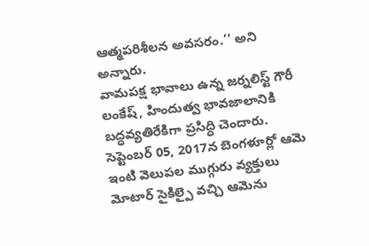ఆత్మపరిశీలన అవసరం.’’ అని అన్నారు.
వామపక్ష భావాలు ఉన్న జర్నలిస్ట్ గౌరీ లంకేష్, హిందుత్వ భావజాలానికి బద్ధవ్యతిరేకిగా ప్రసిద్ధి చెందారు. సెప్టెంబర్ 05, 2017న బెంగళూర్లో ఆమె ఇంటి వెలుపల ముగ్గురు వ్యక్తులు మోటార్ సైకిల్పై వచ్చి ఆమెను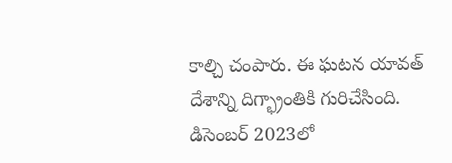కాల్చి చంపారు. ఈ ఘటన యావత్ దేశాన్ని దిగ్భ్రాంతికి గురిచేసింది. డిసెంబర్ 2023లో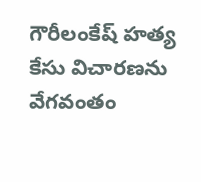గౌరీలంకేష్ హత్య కేసు విచారణను వేగవంతం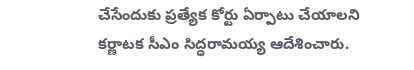చేసేందుకు ప్రత్యేక కోర్టు ఏర్పాటు చేయాలని కర్ణాటక సీఎం సిద్ధరామయ్య ఆదేశించారు.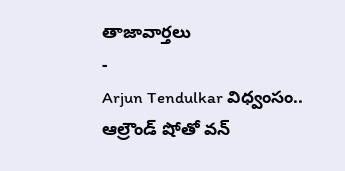తాజావార్తలు
-
Arjun Tendulkar విధ్వంసం.. ఆల్రౌండ్ షోతో వన్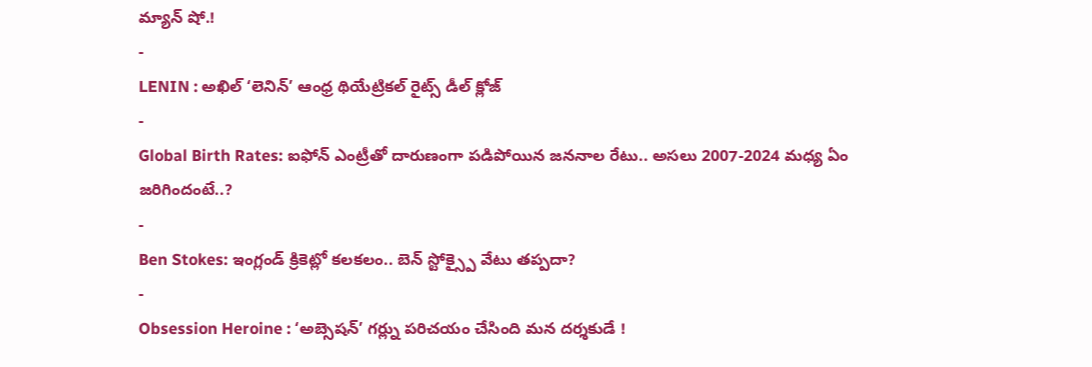మ్యాన్ షో.!
-
LENIN : అఖిల్ ‘లెనిన్’ ఆంధ్ర థియేట్రికల్ రైట్స్ డీల్ క్లోజ్
-
Global Birth Rates: ఐఫోన్ ఎంట్రీతో దారుణంగా పడిపోయిన జననాల రేటు.. అసలు 2007-2024 మధ్య ఏం జరిగిందంటే..?
-
Ben Stokes: ఇంగ్లండ్ క్రికెట్లో కలకలం.. బెన్ స్టోక్స్పై వేటు తప్పదా?
-
Obsession Heroine : ‘అబ్సెషన్’ గర్ల్ను పరిచయం చేసింది మన దర్శకుడే !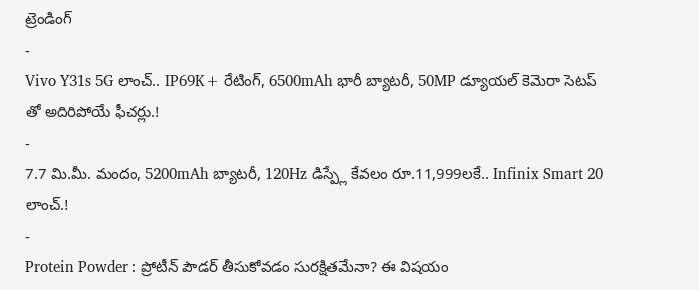ట్రెండింగ్
-
Vivo Y31s 5G లాంచ్.. IP69K+ రేటింగ్, 6500mAh భారీ బ్యాటరీ, 50MP డ్యూయల్ కెమెరా సెటప్ తో అదిరిపోయే ఫీచర్లు.!
-
7.7 మి.మీ. మందం, 5200mAh బ్యాటరీ, 120Hz డిస్ప్లే కేవలం రూ.11,999లకే.. Infinix Smart 20 లాంచ్.!
-
Protein Powder : ప్రోటీన్ పౌడర్ తీసుకోవడం సురక్షితమేనా? ఈ విషయం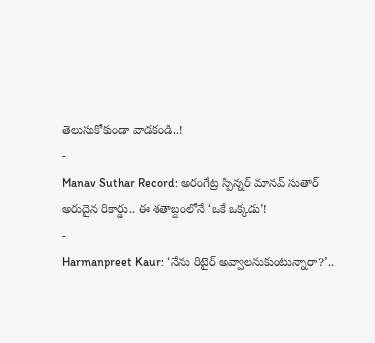తెలుసుకోకుండా వాడకండి..!
-
Manav Suthar Record: అరంగేట్ర స్పిన్నర్ మానవ్ సుతార్ అరుదైన రికార్డు.. ఈ శతాబ్దంలోనే ‘ఒకే ఒక్కడు’!
-
Harmanpreet Kaur: ‘నేను రిటైర్ అవ్వాలనుకుంటున్నారా?’..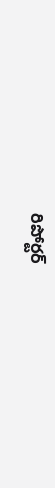రిపోర్టర్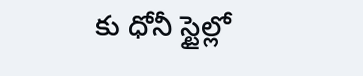కు ధోనీ స్టైల్లో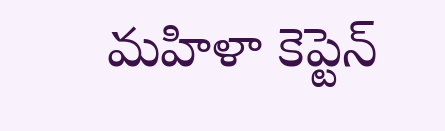మహిళా కెప్టెన్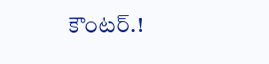కౌంటర్.!